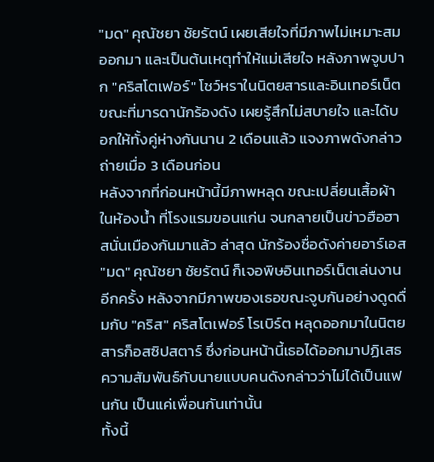"มด" คุณัชยา ชัยรัตน์ เผยเสียใจที่มีภาพไม่เหมาะสมออกมา และเป็นต้นเหตุทำให้แม่เสียใจ หลังภาพจูบปาก "คริสโตเฟอร์" โชว์หราในนิตยสารและอินเทอร์เน็ต ขณะที่มารดานักร้องดัง เผยรู้สึกไม่สบายใจ และได้บอกให้ทั้งคู่ห่างกันนาน 2 เดือนแล้ว แจงภาพดังกล่าวถ่ายเมื่อ 3 เดือนก่อน
หลังจากที่ก่อนหน้านี้มีภาพหลุด ขณะเปลี่ยนเสื้อผ้าในห้องน้ำ ที่โรงแรมขอนแก่น จนกลายเป็นข่าวฮือฮาสนั่นเมืองกันมาแล้ว ล่าสุด นักร้องชื่อดังค่ายอาร์เอส "มด" คุณัชยา ชัยรัตน์ ก็เจอพิษอินเทอร์เน็ตเล่นงานอีกครั้ง หลังจากมีภาพของเธอขณะจูบกันอย่างดูดดื่มกับ "คริส" คริสโตเฟอร์ โรเบิร์ต หลุดออกมาในนิตยสารก็อสซิปสตาร์ ซึ่งก่อนหน้านี้เธอได้ออกมาปฏิเสธความสัมพันธ์กับนายแบบคนดังกล่าวว่าไม่ได้เป็นแฟนกัน เป็นแค่เพื่อนกันเท่านั้น
ทั้งนี้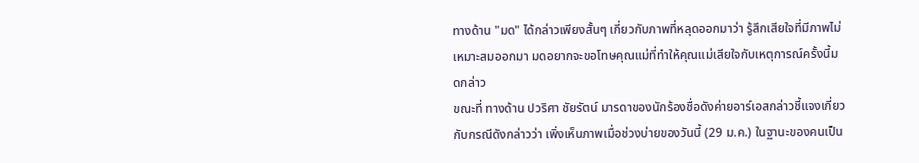ทางด้าน "มด" ได้กล่าวเพียงสั้นๆ เกี่ยวกับภาพที่หลุดออกมาว่า รู้สึกเสียใจที่มีภาพไม่เหมาะสมออกมา มดอยากจะขอโทษคุณแม่ที่ทำให้คุณแม่เสียใจกับเหตุการณ์ครั้งนี้มดกล่าว
ขณะที่ ทางด้าน ปวริศา ชัยรัตน์ มารดาของนักร้องชื่อดังค่ายอาร์เอสกล่าวชี้แจงเกี่ยวกับกรณีดังกล่าวว่า เพิ่งเห็นภาพเมื่อช่วงบ่ายของวันนี้ (29 ม.ค.) ในฐานะของคนเป็น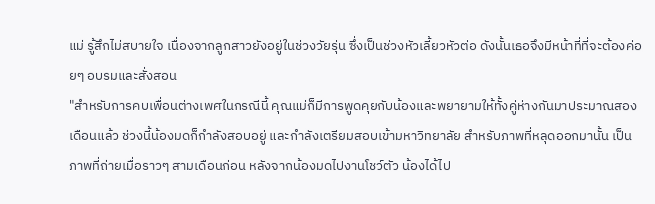แม่ รู้สึกไม่สบายใจ เนื่องจากลูกสาวยังอยู่ในช่วงวัยรุ่น ซึ่งเป็นช่วงหัวเลี้ยวหัวต่อ ดังนั้นเธอจึงมีหน้าที่ที่จะต้องค่อยๆ อบรมและสั่งสอน
"สำหรับการคบเพื่อนต่างเพศในกรณีนี้ คุณแม่ก็มีการพูดคุยกับน้องและพยายามให้ทั้งคู่ห่างกันมาประมาณสองเดือนแล้ว ช่วงนี้น้องมดก็กำลังสอบอยู่ และกำลังเตรียมสอบเข้ามหาวิทยาลัย สำหรับภาพที่หลุดออกมานั้น เป็นภาพที่ถ่ายเมื่อราวๆ สามเดือนก่อน หลังจากน้องมดไปงานโชว์ตัว น้องได้ไป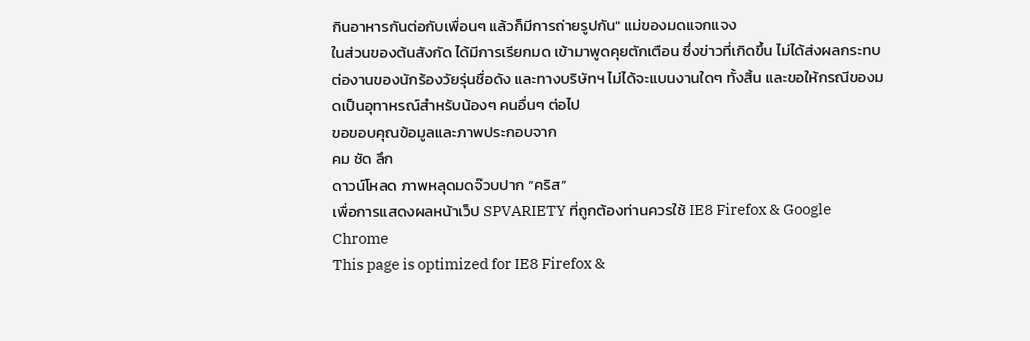กินอาหารกันต่อกับเพื่อนๆ แล้วก็มีการถ่ายรูปกัน" แม่ของมดแจกแจง
ในส่วนของต้นสังกัด ได้มีการเรียกมด เข้ามาพูดคุยตักเตือน ซึ่งข่าวที่เกิดขึ้น ไม่ได้ส่งผลกระทบต่องานของนักร้องวัยรุ่นชื่อดัง และทางบริษัทฯ ไม่ได้จะแบนงานใดๆ ทั้งสิ้น และขอให้กรณีของมดเป็นอุทาหรณ์สำหรับน้องๆ คนอื่นๆ ต่อไป
ขอขอบคุณข้อมูลและภาพประกอบจาก
คม ชัด ลึก
ดาวน์โหลด ภาพหลุดมดจ๊วบปาก “คริส”
เพื่อการแสดงผลหน้าเว็ป SPVARIETY ที่ถูกต้องท่านควรใช้ IE8 Firefox & Google Chrome
This page is optimized for IE8 Firefox &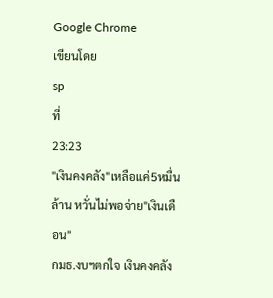Google Chrome
เขียนโดย
sp
ที่
23:23
"เงินคงคลัง"เหลือแค่5หมื่นล้าน หวั่นไม่พอจ่าย"เงินเดือน"
กมธ.งบฯตกใจ เงินคงคลัง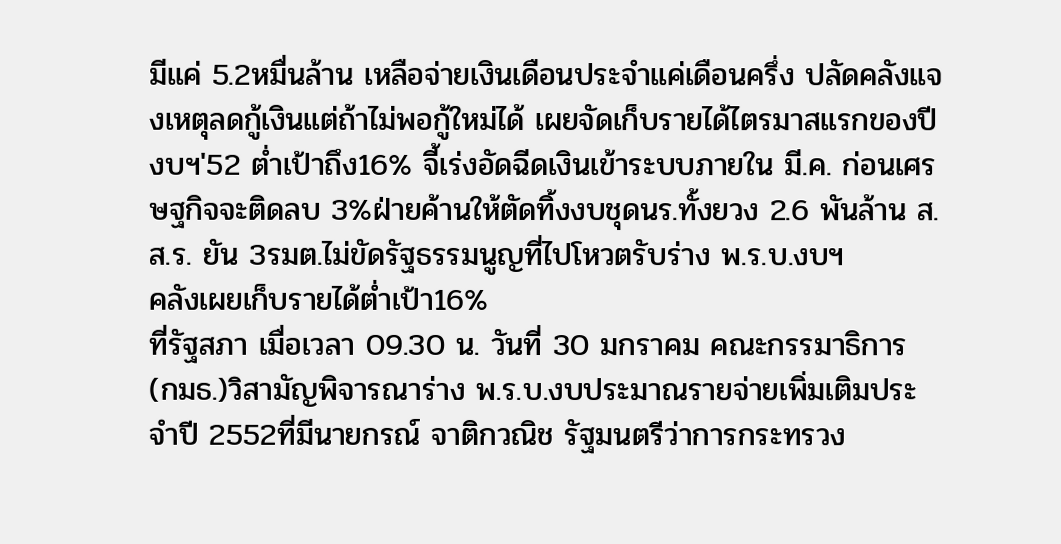มีแค่ 5.2หมื่นล้าน เหลือจ่ายเงินเดือนประจำแค่เดือนครึ่ง ปลัดคลังแจงเหตุลดกู้เงินแต่ถ้าไม่พอกู้ใหม่ได้ เผยจัดเก็บรายได้ไตรมาสแรกของปีงบฯ′52 ต่ำเป้าถึง16% จี้เร่งอัดฉีดเงินเข้าระบบภายใน มี.ค. ก่อนเศรษฐกิจจะติดลบ 3%ฝ่ายค้านให้ตัดทิ้งงบชุดนร.ทั้งยวง 2.6 พันล้าน ส.ส.ร. ยัน 3รมต.ไม่ขัดรัฐธรรมนูญที่ไปโหวตรับร่าง พ.ร.บ.งบฯ
คลังเผยเก็บรายได้ต่ำเป้า16%
ที่รัฐสภา เมื่อเวลา 09.30 น. วันที่ 30 มกราคม คณะกรรมาธิการ (กมธ.)วิสามัญพิจารณาร่าง พ.ร.บ.งบประมาณรายจ่ายเพิ่มเติมประจำปี 2552ที่มีนายกรณ์ จาติกวณิช รัฐมนตรีว่าการกระทรวง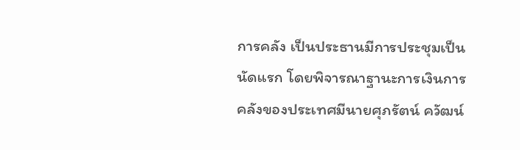การคลัง เป็นประธานมีการประชุมเป็นนัดแรก โดยพิจารณาฐานะการเงินการคลังของประเทศมีนายศุภรัตน์ ควัฒน์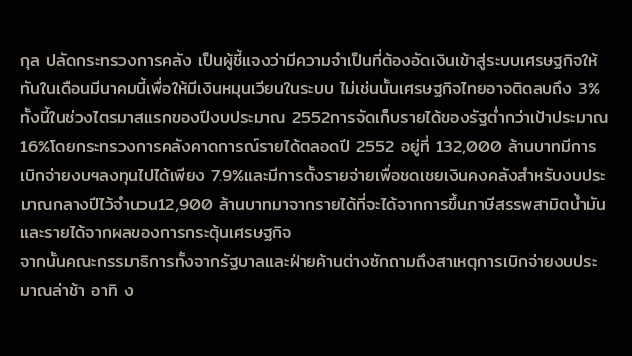กุล ปลัดกระทรวงการคลัง เป็นผู้ชี้แจงว่ามีความจำเป็นที่ต้องอัดเงินเข้าสู่ระบบเศรษฐกิจให้ทันในเดือนมีนาคมนี้เพื่อให้มีเงินหมุนเวียนในระบบ ไม่เช่นนั้นเศรษฐกิจไทยอาจติดลบถึง 3% ทั้งนี้ในช่วงไตรมาสแรกของปีงบประมาณ 2552การจัดเก็บรายได้ของรัฐต่ำกว่าเป้าประมาณ 16%โดยกระทรวงการคลังคาดการณ์รายได้ตลอดปี 2552 อยู่ที่ 132,000 ล้านบาทมีการเบิกจ่ายงบฯลงทุนไปได้เพียง 7.9%และมีการตั้งรายจ่ายเพื่อชดเชยเงินคงคลังสำหรับงบประมาณกลางปีไว้จำนวน12,900 ล้านบาทมาจากรายได้ที่จะได้จากการขึ้นภาษีสรรพสามิตน้ำมันและรายได้จากผลของการกระตุ้นเศรษฐกิจ
จากนั้นคณะกรรมาธิการทั้งจากรัฐบาลและฝ่ายค้านต่างซักถามถึงสาเหตุการเบิกจ่ายงบประมาณล่าช้า อาทิ ง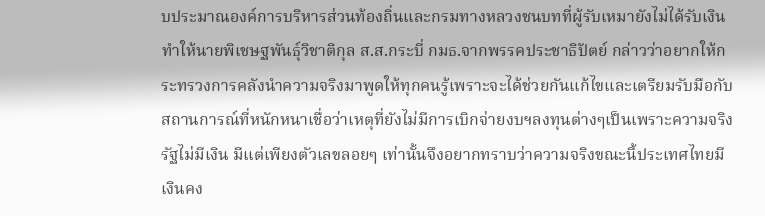บประมาณองค์การบริหารส่วนท้องถิ่นและกรมทางหลวงชนบทที่ผู้รับเหมายังไม่ได้รับเงิน ทำให้นายพิเชษฐพันธุ์วิชาติกุล ส.ส.กระบี่ กมธ.จากพรรคประชาธิปัตย์ กล่าวว่าอยากให้กระทรวงการคลังนำความจริงมาพูดให้ทุกคนรู้เพราะจะได้ช่วยกันแก้ไขและเตรียมรับมือกับสถานการณ์ที่หนักหนาเชื่อว่าเหตุที่ยังไม่มีการเบิกจ่ายงบฯลงทุนต่างๆเป็นเพราะความจริงรัฐไม่มีเงิน มีแต่เพียงตัวเลขลอยๆ เท่านั้นจึงอยากทราบว่าความจริงขณะนี้ประเทศไทยมีเงินคง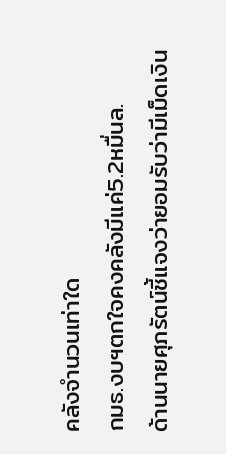คลังจำนวนเท่าใด
กมธ.งบฯตกใจคงคลังมีแค่5.2หมื่นล.
ด้านนายศุภรัตน์ชี้แจงว่ายอมรับว่ามีเม็ดเงิน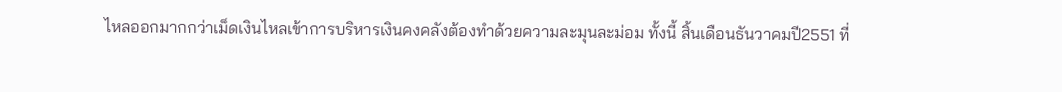ไหลออกมากกว่าเม็ดเงินไหลเข้าการบริหารเงินคงคลังต้องทำด้วยความละมุนละม่อม ทั้งนี้ สิ้นเดือนธันวาคมปี2551 ที่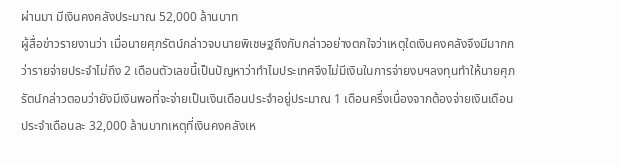ผ่านมา มีเงินคงคลังประมาณ 52,000 ล้านบาท
ผู้สื่อข่าวรายงานว่า เมื่อนายศุภรัตน์กล่าวจบนายพิเชษฐถึงกับกล่าวอย่างตกใจว่าเหตุใดเงินคงคลังจึงมีมากกว่ารายจ่ายประจำไม่ถึง 2 เดือนตัวเลขนี้เป็นปัญหาว่าทำไมประเทศจึงไม่มีเงินในการจ่ายงบฯลงทุนทำให้นายศุภรัตน์กล่าวตอบว่ายังมีเงินพอที่จะจ่ายเป็นเงินเดือนประจำอยู่ประมาณ 1 เดือนครึ่งเนื่องจากต้องจ่ายเงินเดือนประจำเดือนละ 32,000 ล้านบาทเหตุที่เงินคงคลังเห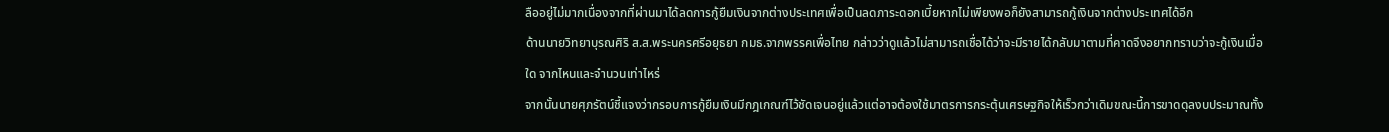ลืออยู่ไม่มากเนื่องจากที่ผ่านมาได้ลดการกู้ยืมเงินจากต่างประเทศเพื่อเป็นลดภาระดอกเบี้ยหากไม่เพียงพอก็ยังสามารถกู้เงินจากต่างประเทศได้อีก
ด้านนายวิทยาบุรณศิริ ส.ส.พระนครศรีอยุธยา กมธ.จากพรรคเพื่อไทย กล่าวว่าดูแล้วไม่สามารถเชื่อได้ว่าจะมีรายได้กลับมาตามที่คาดจึงอยากทราบว่าจะกู้เงินเมื่อใด จากไหนและจำนวนเท่าไหร่
จากนั้นนายศุภรัตน์ชี้แจงว่ากรอบการกู้ยืมเงินมีกฎเกณฑ์ไว้ชัดเจนอยู่แล้วแต่อาจต้องใช้มาตรการกระตุ้นเศรษฐกิจให้เร็วกว่าเดิมขณะนี้การขาดดุลงบประมาณทั้ง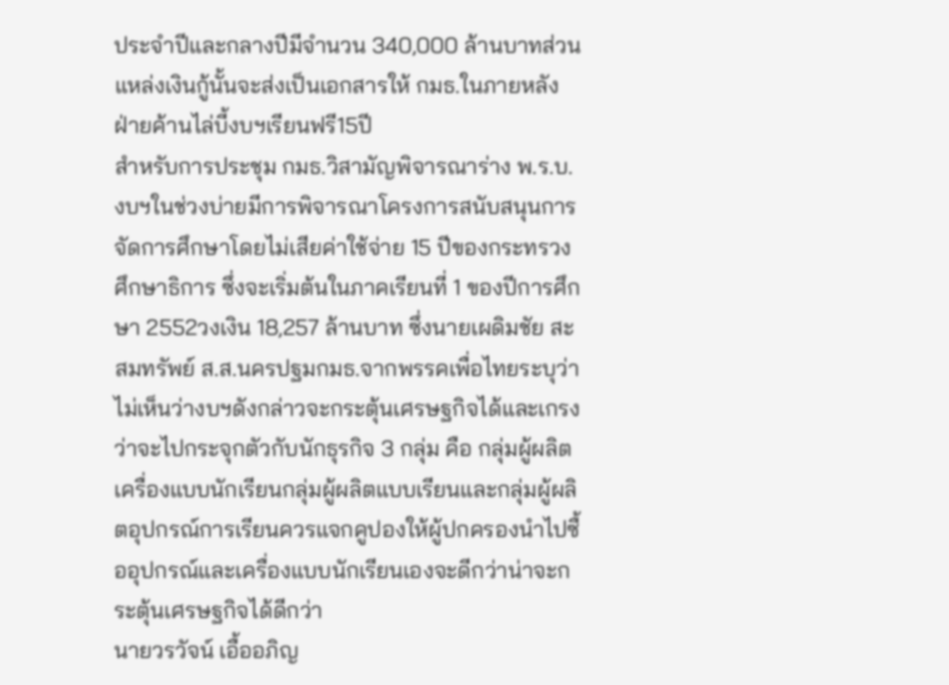ประจำปีและกลางปีมีจำนวน 340,000 ล้านบาทส่วนแหล่งเงินกู้นั้นจะส่งเป็นเอกสารให้ กมธ.ในภายหลัง
ฝ่ายค้านไล่บี้งบฯเรียนฟรี15ปี
สำหรับการประชุม กมธ.วิสามัญพิจารณาร่าง พ.ร.บ.งบฯในช่วงบ่ายมีการพิจารณาโครงการสนับสนุนการจัดการศึกษาโดยไม่เสียค่าใช้จ่าย 15 ปีของกระทรวงศึกษาธิการ ซึ่งจะเริ่มต้นในภาคเรียนที่ 1 ของปีการศึกษา 2552วงเงิน 18,257 ล้านบาท ซึ่งนายเผดิมชัย สะสมทรัพย์ ส.ส.นครปฐมกมธ.จากพรรคเพื่อไทยระบุว่าไม่เห็นว่างบฯดังกล่าวจะกระตุ้นเศรษฐกิจได้และเกรงว่าจะไปกระจุกตัวกับนักธุรกิจ 3 กลุ่ม คือ กลุ่มผู้ผลิตเครื่องแบบนักเรียนกลุ่มผู้ผลิตแบบเรียนและกลุ่มผู้ผลิตอุปกรณ์การเรียนควรแจกคูปองให้ผู้ปกครองนำไปซื้ออุปกรณ์และเครื่องแบบนักเรียนเองจะดีกว่าน่าจะกระตุ้นเศรษฐกิจได้ดีกว่า
นายวรวัจน์ เอื้ออภิญ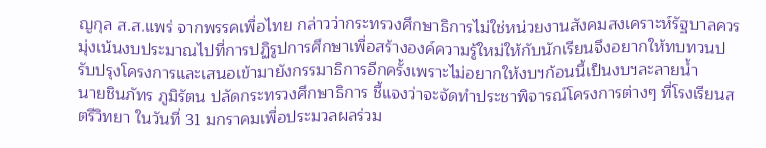ญกุล ส.ส.แพร่ จากพรรคเพื่อไทย กล่าวว่ากระทรวงศึกษาธิการไม่ใช่หน่วยงานสังคมสงเคราะห์รัฐบาลควรมุ่งเน้นงบประมาณไปที่การปฏิรูปการศึกษาเพื่อสร้างองค์ความรู้ใหม่ให้กับนักเรียนจึงอยากให้ทบทวนปรับปรุงโครงการและเสนอเข้ามายังกรรมาธิการอีกครั้งเพราะไม่อยากให้งบฯก้อนนี้เป็นงบฯละลายน้ำ
นายชินภัทร ภูมิรัตน ปลัดกระทรวงศึกษาธิการ ชี้แจงว่าจะจัดทำประชาพิจารณ์โครงการต่างๆ ที่โรงเรียนสตรีวิทยา ในวันที่ 31 มกราคมเพื่อประมวลผลร่วม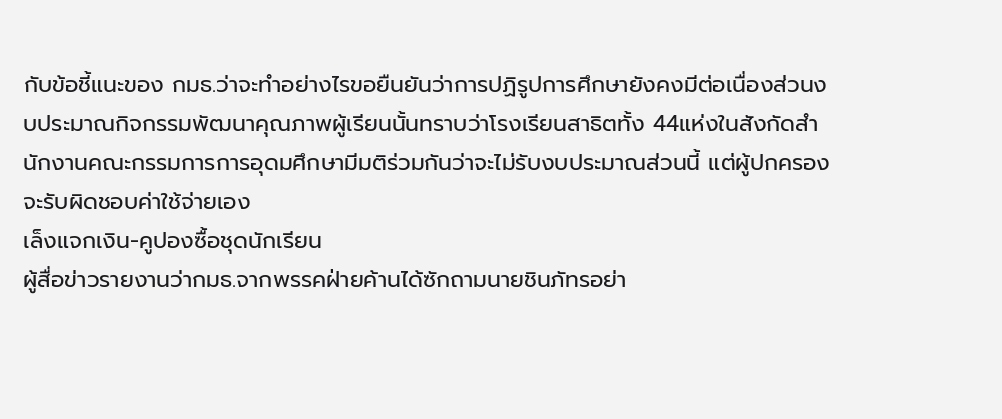กับข้อชี้แนะของ กมธ.ว่าจะทำอย่างไรขอยืนยันว่าการปฏิรูปการศึกษายังคงมีต่อเนื่องส่วนงบประมาณกิจกรรมพัฒนาคุณภาพผู้เรียนนั้นทราบว่าโรงเรียนสาธิตทั้ง 44แห่งในสังกัดสำนักงานคณะกรรมการการอุดมศึกษามีมติร่วมกันว่าจะไม่รับงบประมาณส่วนนี้ แต่ผู้ปกครองจะรับผิดชอบค่าใช้จ่ายเอง
เล็งแจกเงิน-คูปองซื้อชุดนักเรียน
ผู้สื่อข่าวรายงานว่ากมธ.จากพรรคฝ่ายค้านได้ซักถามนายชินภัทรอย่า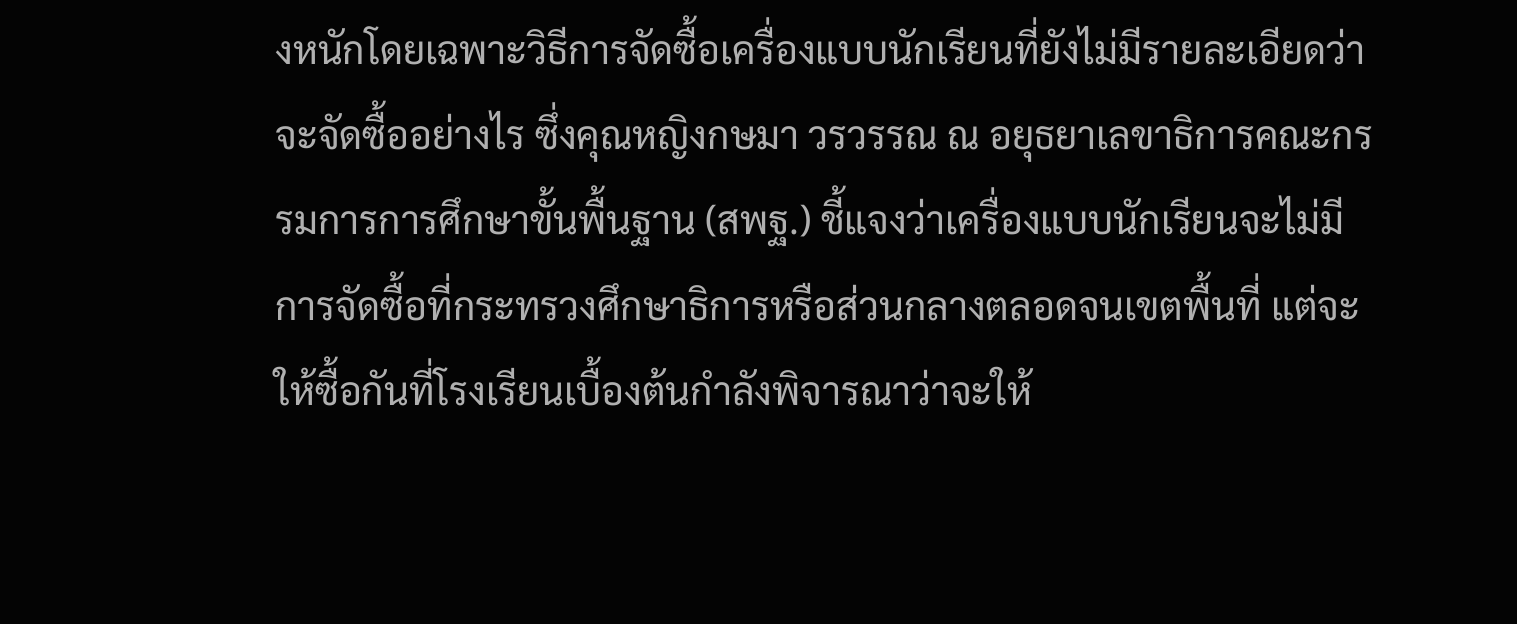งหนักโดยเฉพาะวิธีการจัดซื้อเครื่องแบบนักเรียนที่ยังไม่มีรายละเอียดว่าจะจัดซื้ออย่างไร ซึ่งคุณหญิงกษมา วรวรรณ ณ อยุธยาเลขาธิการคณะกรรมการการศึกษาขั้นพื้นฐาน (สพฐ.) ชี้แจงว่าเครื่องแบบนักเรียนจะไม่มีการจัดซื้อที่กระทรวงศึกษาธิการหรือส่วนกลางตลอดจนเขตพื้นที่ แต่จะให้ซื้อกันที่โรงเรียนเบื้องต้นกำลังพิจารณาว่าจะให้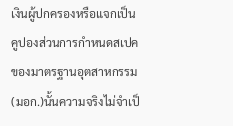เงินผู้ปกครองหรือแจกเป็นคูปองส่วนการกำหนดสเปคของมาตรฐานอุตสาหกรรม (มอก.)นั้นความจริงไม่จำเป็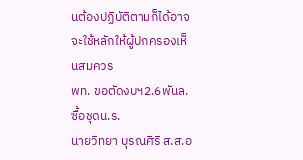นต้องปฏิบัติตามก็ได้อาจจะใช้หลักให้ผู้ปกครองเห็นสมควร
พท. ขอตัดงบฯ2.6พันล.ซื้อชุดน.ร.
นายวิทยา บุรณศิริ ส.ส.อ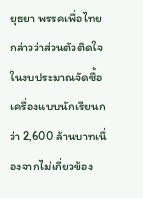ยุธยา พรรคเพื่อไทย กล่าวว่าส่วนตัวติดใจในงบประมาณจัดซื้อเครื่องแบบนักเรียนกว่า 2,600 ล้านบาทเนื่องจากไม่เกี่ยวข้อง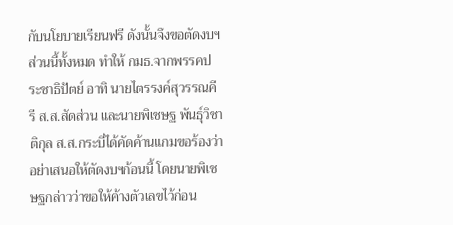กับนโยบายเรียนฟรี ดังนั้นจึงขอตัดงบฯส่วนนี้ทั้งหมด ทำให้ กมธ.จากพรรคประชาธิปัตย์ อาทิ นายไตรรงค์สุวรรณคีรี ส.ส.สัดส่วน และนายพิเชษฐ พันธุ์วิชาติกุล ส.ส.กระบี่ได้คัดค้านแกมขอร้องว่า อย่าเสนอให้ตัดงบฯก้อนนี้ โดยนายพิเชษฐกล่าวว่าขอให้ค้างตัวเลขไว้ก่อน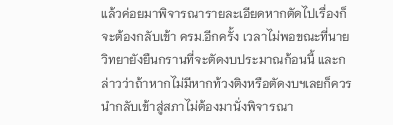แล้วค่อยมาพิจารณารายละเอียดหากตัดไปเรื่องก็จะต้องกลับเข้า ครม.อีกครั้ง เวลาไม่พอขณะที่นายวิทยายังยืนกรานที่จะตัดงบประมาณก้อนนี้ และกล่าวว่าถ้าหากไม่มีหากท้วงติงหรือตัดงบฯเลยก็ควรนำกลับเข้าสู่สภาไม่ต้องมานั่งพิจารณา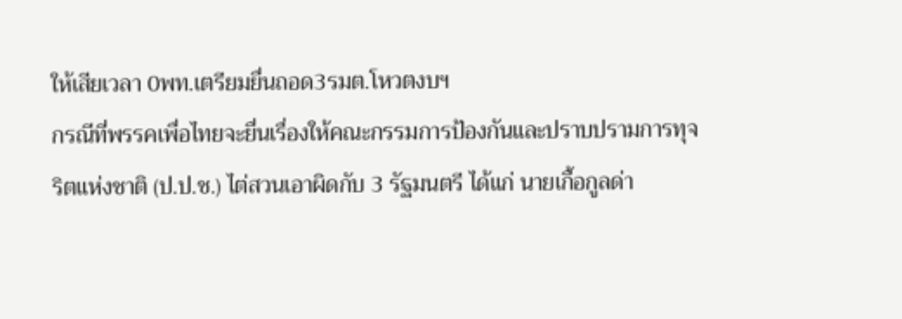ให้เสียเวลา 0พท.เตรียมยื่นถอด3รมต.โหวตงบฯ
กรณีที่พรรคเพื่อไทยจะยื่นเรื่องให้คณะกรรมการป้องกันและปราบปรามการทุจริตแห่งชาติ (ป.ป.ช.) ไต่สวนเอาผิดกับ 3 รัฐมนตรี ได้แก่ นายเกื้อกูลด่า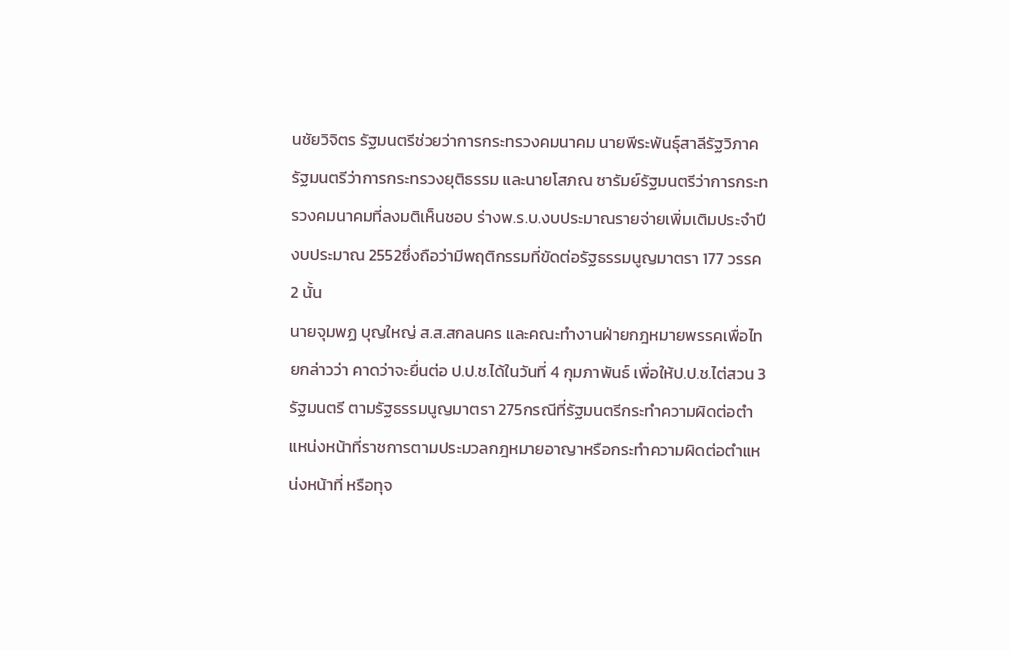นชัยวิจิตร รัฐมนตรีช่วยว่าการกระทรวงคมนาคม นายพีระพันธุ์สาลีรัฐวิภาค รัฐมนตรีว่าการกระทรวงยุติธรรม และนายโสภณ ซารัมย์รัฐมนตรีว่าการกระทรวงคมนาคมที่ลงมติเห็นชอบ ร่างพ.ร.บ.งบประมาณรายจ่ายเพิ่มเติมประจำปีงบประมาณ 2552ซึ่งถือว่ามีพฤติกรรมที่ขัดต่อรัฐธรรมนูญมาตรา 177 วรรค 2 นั้น
นายจุมพฏ บุญใหญ่ ส.ส.สกลนคร และคณะทำงานฝ่ายกฎหมายพรรคเพื่อไทยกล่าวว่า คาดว่าจะยื่นต่อ ป.ป.ช.ได้ในวันที่ 4 กุมภาพันธ์ เพื่อให้ป.ป.ช.ไต่สวน 3 รัฐมนตรี ตามรัฐธรรมนูญมาตรา 275กรณีที่รัฐมนตรีกระทำความผิดต่อตำแหน่งหน้าที่ราชการตามประมวลกฎหมายอาญาหรือกระทำความผิดต่อตำแหน่งหน้าที่ หรือทุจ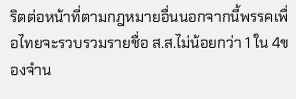ริตต่อหน้าที่ตามกฎหมายอื่นนอกจากนี้พรรคเพื่อไทยจะรวบรวมรายชื่อ ส.ส.ไม่น้อยกว่า 1 ใน 4ของจำน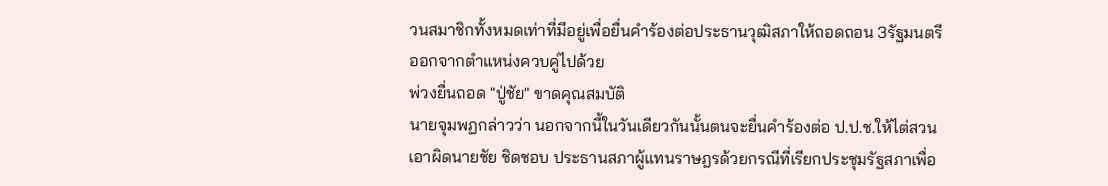วนสมาชิกทั้งหมดเท่าที่มีอยู่เพื่อยื่นคำร้องต่อประธานวุฒิสภาให้ถอดถอน 3รัฐมนตรีออกจากตำแหน่งควบคู่ไปด้วย
พ่วงยื่นถอด "ปู่ชัย" ขาดคุณสมบัติ
นายจุมพฏกล่าวว่า นอกจากนี้ในวันเดียวกันนั้นตนจะยื่นคำร้องต่อ ป.ป.ช.ให้ไต่สวนเอาผิดนายชัย ชิดชอบ ประธานสภาผู้แทนราษฎรด้วยกรณีที่เรียกประชุมรัฐสภาเพื่อ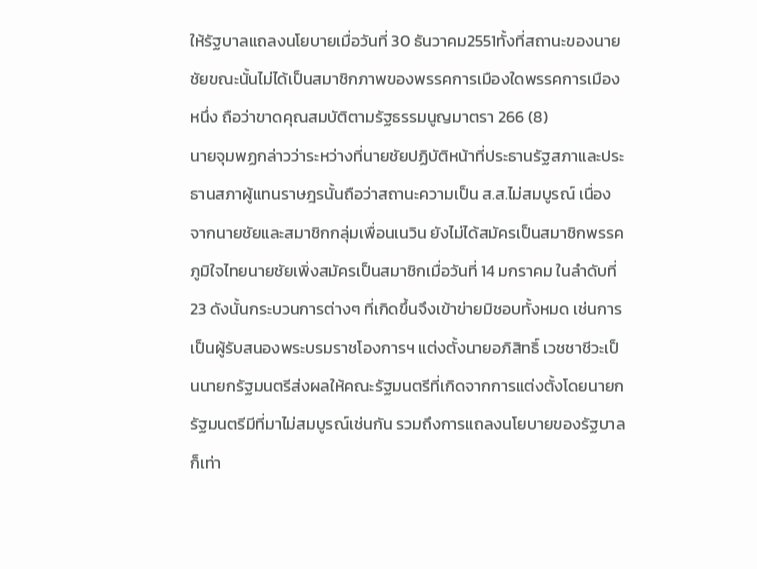ให้รัฐบาลแถลงนโยบายเมื่อวันที่ 30 ธันวาคม2551ทั้งที่สถานะของนายชัยขณะนั้นไม่ได้เป็นสมาชิกภาพของพรรคการเมืองใดพรรคการเมืองหนึ่ง ถือว่าขาดคุณสมบัติตามรัฐธรรมนูญมาตรา 266 (8)
นายจุมพฏกล่าวว่าระหว่างที่นายชัยปฏิบัติหน้าที่ประธานรัฐสภาและประธานสภาผู้แทนราษฎรนั้นถือว่าสถานะความเป็น ส.ส.ไม่สมบูรณ์ เนื่องจากนายชัยและสมาชิกกลุ่มเพื่อนเนวิน ยังไม่ได้สมัครเป็นสมาชิกพรรคภูมิใจไทยนายชัยเพิ่งสมัครเป็นสมาชิกเมื่อวันที่ 14 มกราคม ในลำดับที่ 23 ดังนั้นกระบวนการต่างๆ ที่เกิดขึ้นจึงเข้าข่ายมิชอบทั้งหมด เช่นการเป็นผู้รับสนองพระบรมราชโองการฯ แต่งตั้งนายอภิสิทธิ์ เวชชาชีวะเป็นนายกรัฐมนตรีส่งผลให้คณะรัฐมนตรีที่เกิดจากการแต่งตั้งโดยนายกรัฐมนตรีมีที่มาไม่สมบูรณ์เช่นกัน รวมถึงการแถลงนโยบายของรัฐบาลก็เท่า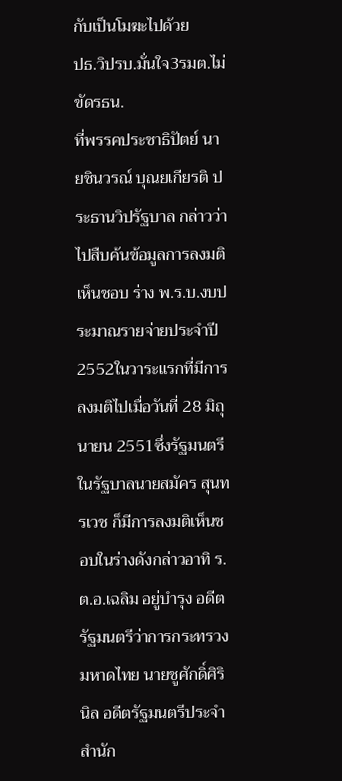กับเป็นโมฆะไปด้วย
ปธ.วิปรบ.มั่นใจ3รมต.ไม่ขัดรธน.
ที่พรรคประชาธิปัตย์ นายชินวรณ์ บุณยเกียรติ ประธานวิปรัฐบาล กล่าวว่าไปสืบค้นข้อมูลการลงมติเห็นชอบ ร่าง พ.ร.บ.งบประมาณรายจ่ายประจำปี 2552ในวาระแรกที่มีการลงมติไปเมื่อวันที่ 28 มิถุนายน 2551ซึ่งรัฐมนตรีในรัฐบาลนายสมัคร สุนทรเวช ก็มีการลงมติเห็นชอบในร่างดังกล่าวอาทิ ร.ต.อ.เฉลิม อยู่บำรุง อดีตรัฐมนตรีว่าการกระทรวงมหาดไทย นายชูศักดิ์ศิรินิล อดีตรัฐมนตรีประจำสำนัก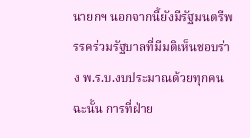นายกฯ นอกจากนี้ยังมีรัฐมนตรีพรรคร่วมรัฐบาลที่มีมติเห็นชอบร่าง พ.ร.บ.งบประมาณด้วยทุกคนฉะนั้น การที่ฝ่าย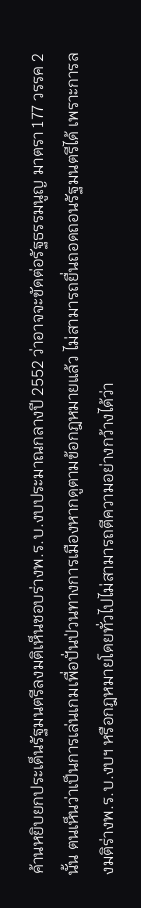ค้านหยิบยกประเด็นรัฐมนตรีลงมติเห็นชอบร่างพ.ร.บ.งบประมาณกลางปี 2552 ว่าอาจจะขัดต่อรัฐธรรมนูญ มาตรา 177 วรรค 2นั้น ตนเห็นว่าเป็นการเล่นเกมเพื่อปั่นป่วนทางการเมืองหากดูตามข้อกฎหมายแล้ว ไม่สามารถยื่นถอดถอนรัฐมนตรีได้ เพราะการลงมติร่างพ.ร.บ.งบฯ หรือกฎหมายโดยทั่วไปไม่สามารถตีความอย่างกว้างได้ว่า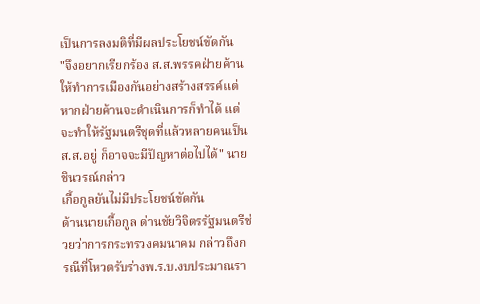เป็นการลงมติที่มีผลประโยชน์ขัดกัน
"จึงอยากเรียกร้อง ส.ส.พรรคฝ่ายค้านให้ทำการเมืองกันอย่างสร้างสรรค์แต่หากฝ่ายค้านจะดำเนินการก็ทำได้ แต่จะทำให้รัฐมนตรีชุดที่แล้วหลายคนเป็นส.ส.อยู่ ก็อาจจะมีปัญหาต่อไปได้" นายชินวรณ์กล่าว
เกื้อกูลยันไม่มีประโยชน์ขัดกัน
ด้านนายเกื้อกูล ด่านชัยวิจิตรรัฐมนตรีช่วยว่าการกระทรวงคมนาคม กล่าวถึงกรณีที่โหวตรับร่างพ.ร.บ.งบประมาณรา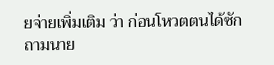ยจ่ายเพิ่มเติม ว่า ก่อนโหวตตนได้ซักถามนาย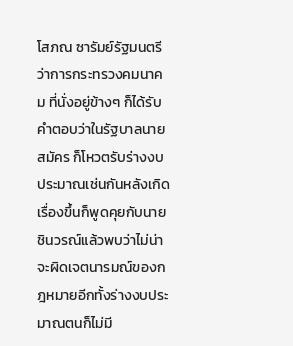โสภณ ซารัมย์รัฐมนตรีว่าการกระทรวงคมนาคม ที่นั่งอยู่ข้างๆ ก็ได้รับคำตอบว่าในรัฐบาลนายสมัคร ก็โหวตรับร่างงบประมาณเช่นกันหลังเกิดเรื่องขึ้นก็พูดคุยกับนายชินวรณ์แล้วพบว่าไม่น่าจะผิดเจตนารมณ์ของกฎหมายอีกทั้งร่างงบประมาณตนก็ไม่มี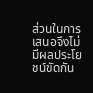ส่วนในการเสนอจึงไม่มีผลประโยชน์ขัดกัน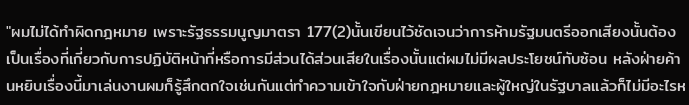"ผมไม่ได้ทำผิดกฎหมาย เพราะรัฐธรรมนูญมาตรา 177(2)นั้นเขียนไว้ชัดเจนว่าการห้ามรัฐมนตรีออกเสียงนั้นต้องเป็นเรื่องที่เกี่ยวกับการปฏิบัติหน้าที่หรือการมีส่วนได้ส่วนเสียในเรื่องนั้นแต่ผมไม่มีผลประโยชน์ทับซ้อน หลังฝ่ายค้านหยิบเรื่องนี้มาเล่นงานผมก็รู้สึกตกใจเช่นกันแต่ทำความเข้าใจกับฝ่ายกฎหมายและผู้ใหญ่ในรัฐบาลแล้วก็ไม่มีอะไรห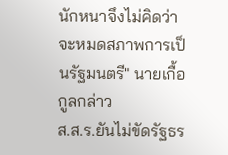นักหนาจึงไม่คิดว่าจะหมดสภาพการเป็นรัฐมนตรี" นายเกื้อกูลกล่าว
ส.ส.ร.ยันไม่ขัดรัฐธร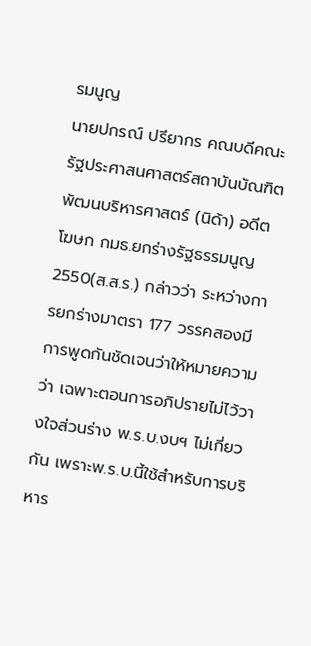รมนูญ
นายปกรณ์ ปรียากร คณบดีคณะรัฐประศาสนศาสตร์สถาบันบัณฑิตพัฒนบริหารศาสตร์ (นิด้า) อดีตโฆษก กมธ.ยกร่างรัฐธรรมนูญ 2550(ส.ส.ร.) กล่าวว่า ระหว่างการยกร่างมาตรา 177 วรรคสองมีการพูดกันชัดเจนว่าให้หมายความว่า เฉพาะตอนการอภิปรายไม่ไว้วางใจส่วนร่าง พ.ร.บ.งบฯ ไม่เกี่ยวกัน เพราะพ.ร.บ.นี้ใช้สำหรับการบริหาร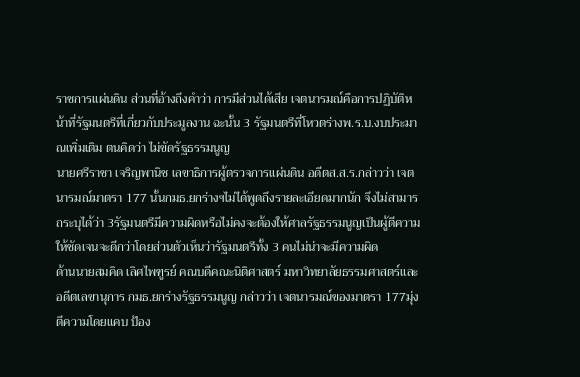ราชการแผ่นดิน ส่วนที่อ้างถึงคำว่า การมีส่วนได้เสีย เจตนารมณ์คือการปฏิบัติหน้าที่รัฐมนตรีที่เกี่ยวกับประมูลงาน ฉะนั้น 3 รัฐมนตรีที่โหวตร่างพ.ร.บ.งบประมาณเพิ่มเติม ตนคิดว่า ไม่ขัดรัฐธรรมนูญ
นายศรีราชา เจริญพานิช เลขาธิการผู้ตรวจการแผ่นดิน อดีตส.ส.ร.กล่าวว่า เจตนารมณ์มาตรา 177 นั้นกมธ.ยกร่างฯไม่ได้พูดถึงรายละเอียดมากนัก จึงไม่สามารถระบุได้ว่า 3รัฐมนตรีมีความผิดหรือไม่คงจะต้องให้ศาลรัฐธรรมนูญเป็นผู้ตีความให้ชัดเจนจะดีกว่าโดยส่วนตัวเห็นว่ารัฐมนตรีทั้ง 3 คนไม่น่าจะมีความผิด
ด้านนายสมคิด เลิศไพฑูรย์ คณบดีคณะนิติศาสตร์ มหาวิทยาลัยธรรมศาสตร์และอดีตเลขานุการ กมธ.ยกร่างรัฐธรรมนูญ กล่าวว่า เจตนารมณ์ของมาตรา 177มุ่งตีความโดยแคบ ป้อง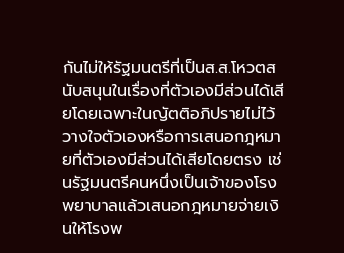กันไม่ให้รัฐมนตรีที่เป็นส.ส.โหวตสนับสนุนในเรื่องที่ตัวเองมีส่วนได้เสียโดยเฉพาะในญัตติอภิปรายไม่ไว้วางใจตัวเองหรือการเสนอกฎหมายที่ตัวเองมีส่วนได้เสียโดยตรง เช่นรัฐมนตรีคนหนึ่งเป็นเจ้าของโรงพยาบาลแล้วเสนอกฎหมายจ่ายเงินให้โรงพ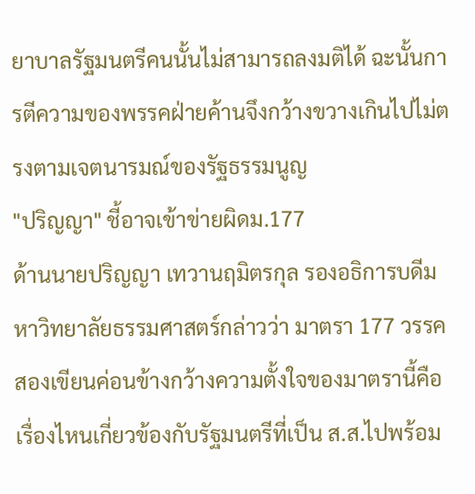ยาบาลรัฐมนตรีคนนั้นไม่สามารถลงมติได้ ฉะนั้นการตีความของพรรคฝ่ายค้านจึงกว้างขวางเกินไปไม่ตรงตามเจตนารมณ์ของรัฐธรรมนูญ
"ปริญญา" ชี้อาจเข้าข่ายผิดม.177
ด้านนายปริญญา เทวานฤมิตรกุล รองอธิการบดีมหาวิทยาลัยธรรมศาสตร์กล่าวว่า มาตรา 177 วรรคสองเขียนค่อนข้างกว้างความตั้งใจของมาตรานี้คือเรื่องไหนเกี่ยวข้องกับรัฐมนตรีที่เป็น ส.ส.ไปพร้อม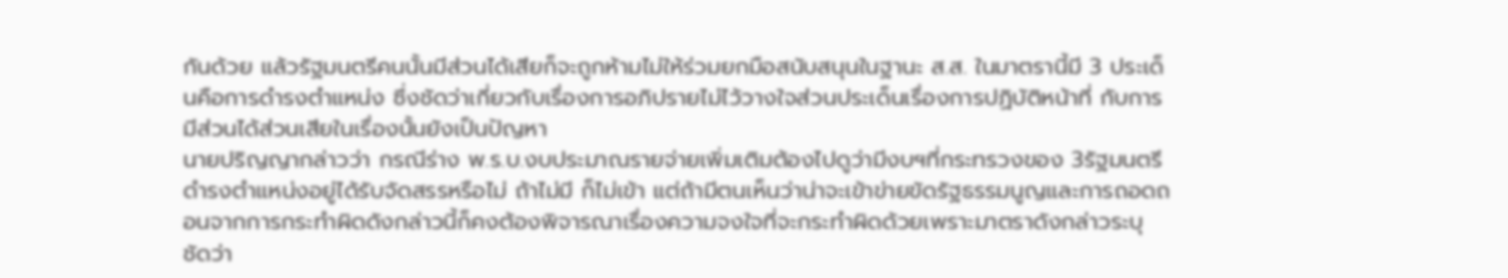กันด้วย แล้วรัฐมนตรีคนนั้นมีส่วนได้เสียก็จะถูกห้ามไม่ให้ร่วมยกมือสนับสนุนในฐานะ ส.ส. ในมาตรานี้มี 3 ประเด็นคือการดำรงตำแหน่ง ซึ่งชัดว่าเกี่ยวกับเรื่องการอภิปรายไม่ไว้วางใจส่วนประเด็นเรื่องการปฏิบัติหน้าที่ กับการมีส่วนได้ส่วนเสียในเรื่องนั้นยังเป็นปัญหา
นายปริญญากล่าวว่า กรณีร่าง พ.ร.บ.งบประมาณรายจ่ายเพิ่มเติมต้องไปดูว่ามีงบฯที่กระทรวงของ 3รัฐมนตรีดำรงตำแหน่งอยู่ได้รับจัดสรรหรือไม่ ถ้าไม่มี ก็ไม่เข้า แต่ถ้ามีตนเห็นว่าน่าจะเข้าข่ายขัดรัฐธรรมนูญและการถอดถอนจากการกระทำผิดดังกล่าวนี้ก็คงต้องพิจารณาเรื่องความจงใจที่จะกระทำผิดด้วยเพราะมาตราดังกล่าวระบุชัดว่า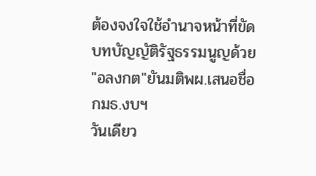ต้องจงใจใช้อำนาจหน้าที่ขัดบทบัญญัติรัฐธรรมนูญด้วย
"อลงกต"ยันมติพผ.เสนอชื่อกมธ.งบฯ
วันเดียว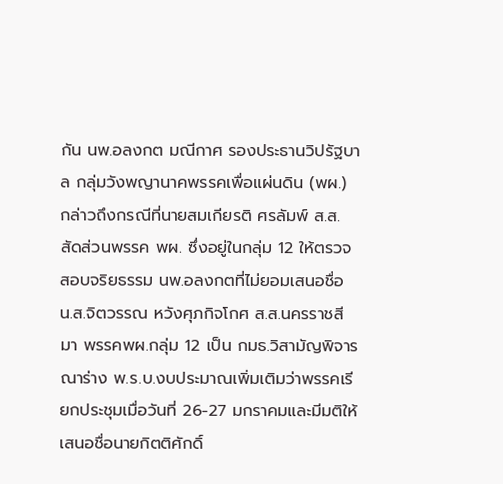กัน นพ.อลงกต มณีกาศ รองประธานวิปรัฐบาล กลุ่มวังพญานาคพรรคเพื่อแผ่นดิน (พผ.) กล่าวถึงกรณีที่นายสมเกียรติ ศรลัมพ์ ส.ส.สัดส่วนพรรค พผ. ซึ่งอยู่ในกลุ่ม 12 ให้ตรวจสอบจริยธรรม นพ.อลงกตที่ไม่ยอมเสนอชื่อ น.ส.จิตวรรณ หวังศุภกิจโกศ ส.ส.นครราชสีมา พรรคพผ.กลุ่ม 12 เป็น กมธ.วิสามัญพิจารณาร่าง พ.ร.บ.งบประมาณเพิ่มเติมว่าพรรคเรียกประชุมเมื่อวันที่ 26-27 มกราคมและมีมติให้เสนอชื่อนายกิตติศักดิ์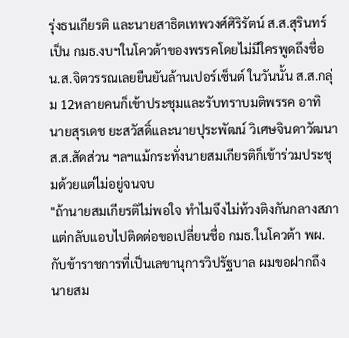รุ่งธนเกียรติ และนายสาธิตเทพวงศ์ศิริรัตน์ ส.ส.สุรินทร์ เป็น กมธ.งบฯในโควต้าของพรรคโดยไม่มีใครพูดถึงชื่อ น.ส.จิตวรรณเลยยืนยันล้านเปอร์เซ็นต์ ในวันนั้น ส.ส.กลุ่ม 12หลายคนก็เข้าประชุมและรับทราบมติพรรค อาทิ นายสุรเดช ยะสวัสดิ์และนายปุระพัฒน์ วิเศษจินดาวัฒนา ส.ส.สัดส่วน ฯลฯแม้กระทั่งนายสมเกียรติก็เข้าร่วมประชุมด้วยแต่ไม่อยู่จนจบ
"ถ้านายสมเกียรติไม่พอใจ ทำไมจึงไม่ท้วงติงกันกลางสภาแต่กลับแอบไปติดต่อขอเปลี่ยนชื่อ กมธ.ในโควต้า พผ.กับข้าราชการที่เป็นเลขานุการวิปรัฐบาล ผมขอฝากถึงนายสม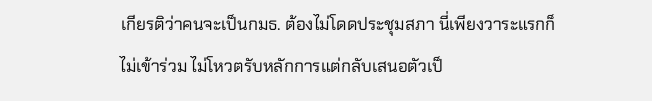เกียรติว่าคนจะเป็นกมธ. ต้องไม่โดดประชุมสภา นี่เพียงวาระแรกก็ไม่เข้าร่วม ไม่โหวตรับหลักการแต่กลับเสนอตัวเป็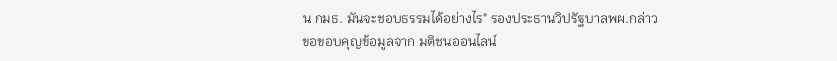น กมธ. มันจะชอบธรรมได้อย่างไร" รองประธานวิปรัฐบาลพผ.กล่าว
ขอขอบคุญข้อมูลจาก มติชนออนไลน์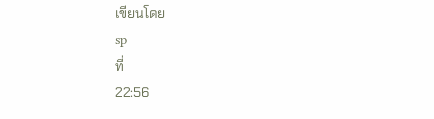เขียนโดย
sp
ที่
22:56